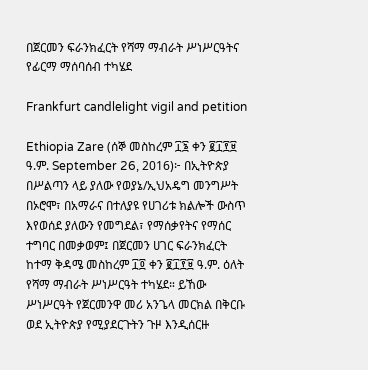በጀርመን ፍራንክፈርት የሻማ ማብራት ሥነሥርዓትና የፊርማ ማሰባሰብ ተካሄደ

Frankfurt candlelight vigil and petition

Ethiopia Zare (ሰኞ መስከረም ፲፮ ቀን ፪፲፻፱ ዓ.ም. September 26, 2016)፦ በኢትዮጵያ በሥልጣን ላይ ያለው የወያኔ/ኢህአዴግ መንግሥት በኦሮሞ፣ በአማራና በተለያዩ የሀገሪቱ ክልሎች ውስጥ እየወሰደ ያለውን የመግደል፣ የማሰቃየትና የማሰር ተግባር በመቃወም፤ በጀርመን ሀገር ፍራንክፈርት ከተማ ቅዳሜ መስከረም ፲፬ ቀን ፪፲፻፱ ዓ.ም. ዕለት የሻማ ማብራት ሥነሥርዓት ተካሄደ። ይኸው ሥነሥርዓት የጀርመንዋ መሪ አንጌላ መርክል በቅርቡ ወደ ኢትዮጵያ የሚያደርጉትን ጉዞ እንዲሰርዙ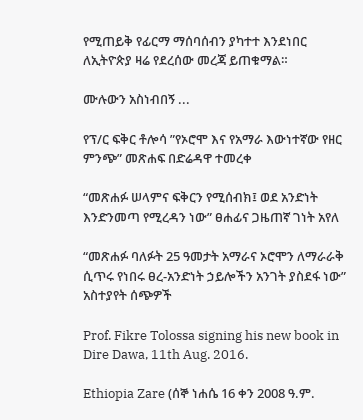የሚጠይቅ የፊርማ ማሰባሰብን ያካተተ እንደነበር ለኢትዮጵያ ዛሬ የደረሰው መረጃ ይጠቁማል።

ሙሉውን አስነብበኝ ...

የፕ/ር ፍቅር ቶሎሳ ”የኦሮሞ እና የአማራ እውነተኛው የዘር ምንጭ” መጽሐፍ በድሬዳዋ ተመረቀ

“መጽሐፉ ሠላምና ፍቅርን የሚሰብክ፤ ወደ አንድነት እንድንመጣ የሚረዳን ነው” ፀሐፊና ጋዜጠኛ ገነት አየለ

“መጽሐፉ ባለፉት 25 ዓመታት አማራና ኦሮሞን ለማራራቅ ሲጥሩ የነበሩ ፀረ-አንድነት ኃይሎችን አንገት ያስደፋ ነው” አስተያየት ሰጭዎች

Prof. Fikre Tolossa signing his new book in Dire Dawa, 11th Aug. 2016.

Ethiopia Zare (ሰኞ ነሐሴ 16 ቀን 2008 ዓ.ም.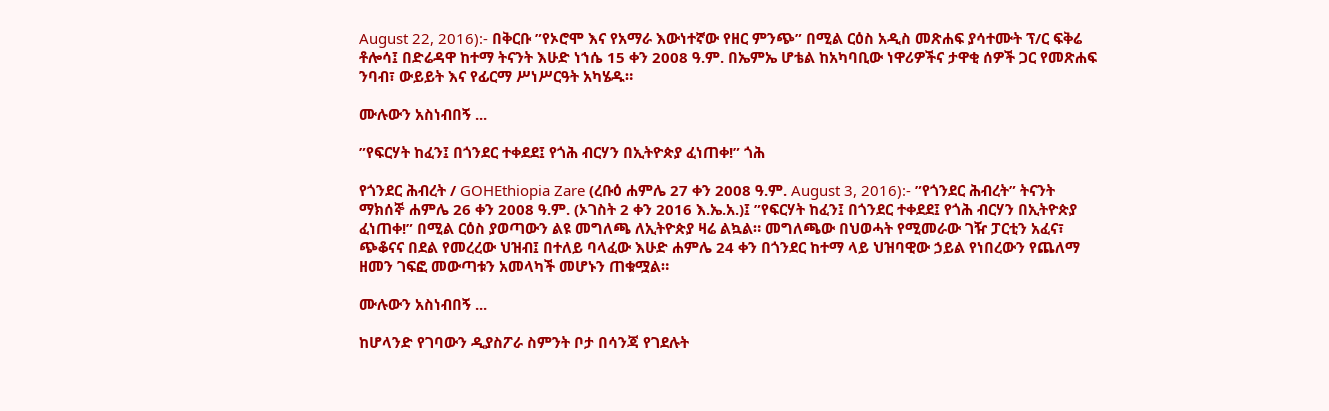August 22, 2016):- በቅርቡ ”የኦሮሞ እና የአማራ እውነተኛው የዘር ምንጭ” በሚል ርዕስ አዲስ መጽሐፍ ያሳተሙት ፕ/ር ፍቅሬ ቶሎሳ፤ በድሬዳዋ ከተማ ትናንት እሁድ ነኀሴ 15 ቀን 2008 ዓ.ም. በኤምኤ ሆቴል ከአካባቢው ነዋሪዎችና ታዋቂ ሰዎች ጋር የመጽሐፍ ንባብ፣ ውይይት እና የፊርማ ሥነሥርዓት አካሄዱ።

ሙሉውን አስነብበኝ ...

”የፍርሃት ከፈን፤ በጎንደር ተቀደደ፤ የጎሕ ብርሃን በኢትዮጵያ ፈነጠቀ!” ጎሕ

የጎንደር ሕብረት / GOHEthiopia Zare (ረቡዕ ሐምሌ 27 ቀን 2008 ዓ.ም. August 3, 2016):- ”የጎንደር ሕብረት” ትናንት ማክሰኞ ሐምሌ 26 ቀን 2008 ዓ.ም. (ኦገስት 2 ቀን 2016 እ.ኤ.አ.)፤ ”የፍርሃት ከፈን፤ በጎንደር ተቀደደ፤ የጎሕ ብርሃን በኢትዮጵያ ፈነጠቀ!” በሚል ርዕስ ያወጣውን ልዩ መግለጫ ለኢትዮጵያ ዛሬ ልኳል። መግለጫው በህወሓት የሚመራው ገዥ ፓርቲን አፈና፣ ጭቆናና በደል የመረረው ህዝብ፤ በተለይ ባላፈው እሁድ ሐምሌ 24 ቀን በጎንደር ከተማ ላይ ህዝባዊው ኃይል የነበረውን የጨለማ ዘመን ገፍፎ መውጣቱን አመላካች መሆኑን ጠቁሟል።

ሙሉውን አስነብበኝ ...

ከሆላንድ የገባውን ዲያስፖራ ስምንት ቦታ በሳንጃ የገደሉት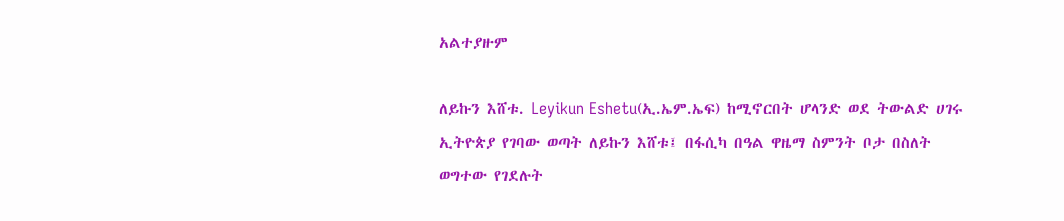አልተያዙም

ለይኩን እሸቱ. Leyikun Eshetu(ኢ.ኤም.ኤፍ) ከሚኖርበት ሆላንድ ወደ ትውልድ ሀገሩ ኢትዮጵያ የገባው ወጣት ለይኩን እሸቱ፤ በፋሲካ በዓል ዋዜማ ስምንት ቦታ በስለት ወግተው የገደሉት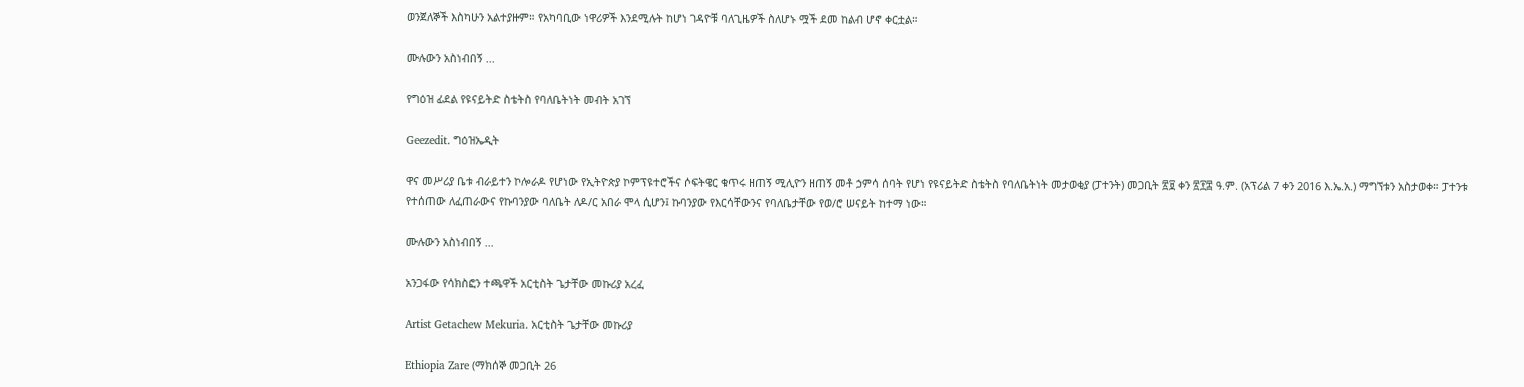ወንጀለኞች እስካሁን አልተያዙም። የአካባቢው ነዋሪዎች እንደሚሉት ከሆነ ገዳዮቹ ባለጊዜዎች ስለሆኑ ሟች ደመ ከልብ ሆኖ ቀርቷል።

ሙሉውን አስነብበኝ ...

የግዕዝ ፊደል የዩናይትድ ስቴትስ የባለቤትነት መብት አገኘ

Geezedit. ግዕዝኤዲት

ዋና መሥሪያ ቤቱ ብራይተን ኮሎራዶ የሆነው የኢትዮጵያ ኮምፕዩተሮችና ሶፍትዌር ቁጥሩ ዘጠኝ ሚሊዮን ዘጠኝ መቶ ኃምሳ ሰባት የሆነ የዩናይትድ ስቴትስ የባለቤትነት መታወቂያ (ፓተንት) መጋቢት ፳፱ ቀን ፳፻፰ ዓ.ም. (አፕሪል 7 ቀን 2016 እ.ኤ.አ.) ማግኘቱን አስታወቀ። ፓተንቱ የተሰጠው ለፈጠራውና የኩባንያው ባለቤት ለዶ/ር አበራ ሞላ ሲሆን፤ ኩባንያው የእርሳቸውንና የባለቤታቸው የወ/ሮ ሠናይት ከተማ ነው።

ሙሉውን አስነብበኝ ...

አንጋፋው የሳክስፎን ተጫዋች አርቲስት ጌታቸው መኩሪያ አረፈ

Artist Getachew Mekuria. አርቲስት ጌታቸው መኩሪያ

Ethiopia Zare (ማክሰኞ መጋቢት 26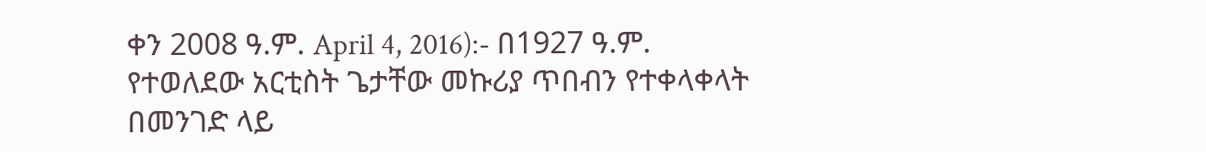ቀን 2008 ዓ.ም. April 4, 2016):- በ1927 ዓ.ም. የተወለደው አርቲስት ጌታቸው መኩሪያ ጥበብን የተቀላቀላት በመንገድ ላይ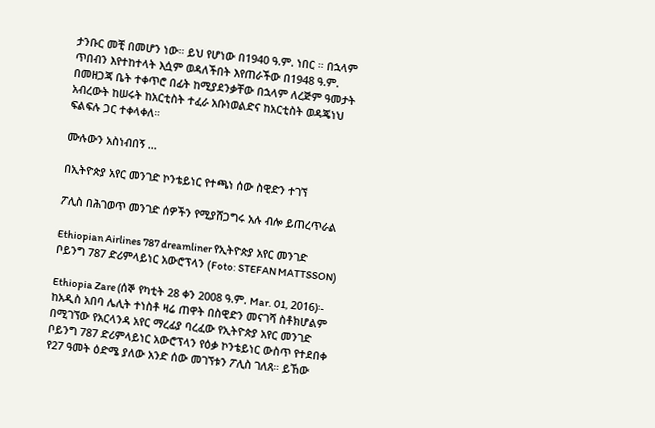ታንቡር መቺ በመሆን ነው። ይህ የሆነው በ1940 ዓ.ም. ነበር ። በኋላም ጥበብን እየተከተላት እሷም ወዳለችበት እየጠራችው በ1948 ዓ.ም. በመዘጋጃ ቤት ተቀጥሮ በፊት ከሚያደንቃቸው በኋላም ለረጅም ዓመታት አብረውት ከሠሩት ከአርቲስት ተፈራ አቡነወልድና ከአርቲስት ወዳጄነህ ፍልፍሉ ጋር ተቀላቀለ።

ሙሉውን አስነብበኝ ...

በኢትዮጵያ አየር መንገድ ኮንቴይነር የተጫነ ሰው ስዊድን ተገኘ

ፖሊስ በሕገወጥ መንገድ ሰዎችን የሚያሸጋግሩ አሉ ብሎ ይጠረጥራል

Ethiopian Airlines 787 dreamliner የኢትዮጵያ አየር መንገድ ቦይንግ 787 ድሪምላይነር አውሮፕላን (Foto: STEFAN MATTSSON)

Ethiopia Zare (ሰኞ የካቲት 28 ቀን 2008 ዓ.ም. Mar. 01, 2016)፡- ከአዲስ አበባ ሌሊት ተነስቶ ዛሬ ጠዋት በስዊድን መናገሻ ስቶክሆልም በሚገኘው የአርላንዳ አየር ማረፊያ ባረፈው የኢትዮጵያ አየር መንገድ ቦይንግ 787 ድሪምላይነር አውሮፕላን የዕቃ ኮንቴይነር ውስጥ የተደበቀ የ27 ዓመት ዕድሜ ያለው አንድ ሰው መገኘቱን ፖሊስ ገለጸ። ይኸው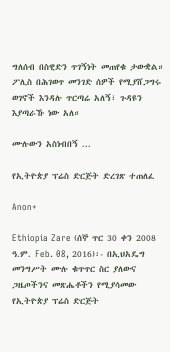ግለሰብ በስዊድን ጥገኝነት መጠየቁ ታውቋል። ፖሊስ በሕገወጥ መንገድ ሰዎች የሚያሸጋግሩ ወገኖች እንዳሉ ጥርጣሬ አለኝ፣ ጉዳዩን እያጣራኹ ነው አለ።

ሙሉውን አስነብበኝ ...

የኢትዮጵያ ፕሬስ ድርጅት ድረገጽ ተጠለፈ

Anon+

Ethiopia Zare (ሰኞ ጥር 30 ቀን 2008 ዓ.ም. Feb. 08, 2016)፡- በኢህአዴግ መንግሥት ሙሉ ቁጥጥር ስር ያለውና ጋዜጦችንና መጽሔቶችን የሚያሳመው የኢትዮጵያ ፕሬስ ድርጅት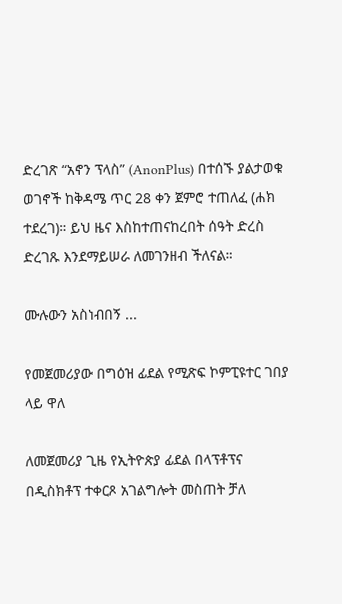ድረገጽ “አኖን ፕላስ” (AnonPlus) በተሰኙ ያልታወቁ ወገኖች ከቅዳሜ ጥር 28 ቀን ጀምሮ ተጠለፈ (ሐክ ተደረገ)። ይህ ዜና እስከተጠናከረበት ሰዓት ድረስ ድረገጹ እንደማይሠራ ለመገንዘብ ችለናል።

ሙሉውን አስነብበኝ ...

የመጀመሪያው በግዕዝ ፊደል የሚጽፍ ኮምፒዩተር ገበያ ላይ ዋለ

ለመጀመሪያ ጊዜ የኢትዮጵያ ፊደል በላፕቶፕና በዲስክቶፕ ተቀርጾ አገልግሎት መስጠት ቻለ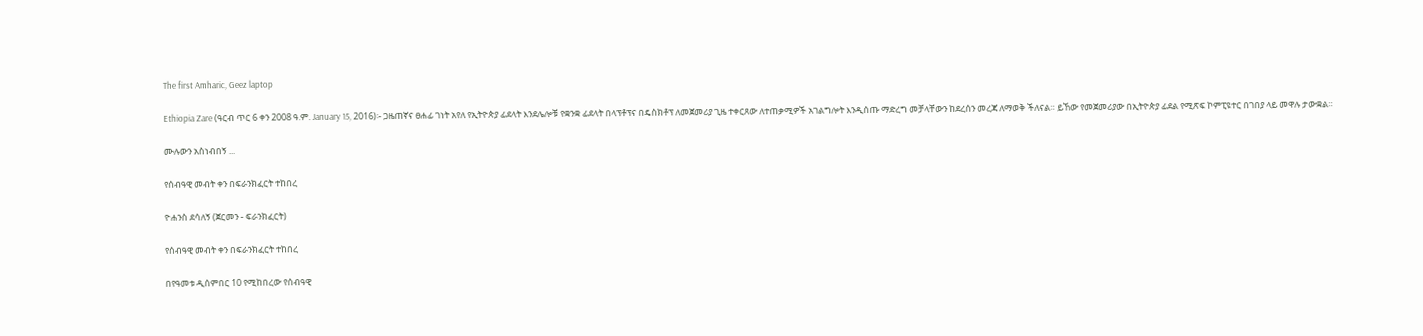The first Amharic, Geez laptop

Ethiopia Zare (ዓርብ ጥር 6 ቀን 2008 ዓ.ም. January 15, 2016)፡- ጋዜጠኛና ፀሐፊ ገነት አየለ የኢትዮጵያ ፊደላት እንደሌሎቹ የቋንቋ ፊደላት በላፕቶፕና በዴስክቶፕ ለመጀመሪያ ጊዜ ተቀርጸው ለተጠቃሚዎች አገልግሎት እንዲሰጡ ማድረግ መቻላቸውን ከደረሰን መረጃ ለማወቅ ችለናል። ይኸው የመጀመሪያው በኢትዮጵያ ፊደል የሚጽፍ ኮምፒዩተር በገበያ ላይ መዋሉ ታውቋል።

ሙሉውን አስነብበኝ ...

የሰብዓዊ መብት ቀን በፍራንክፈርት ተከበረ

ዮሐንስ ደሳለኝ (ጀርመን - ፍራንክፈርት)

የሰብዓዊ መብት ቀን በፍራንክፈርት ተከበረ

በየዓመቱ ዲሰምበር 10 የሚከበረው የሰብዓዊ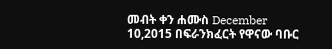መብት ቀን ሐሙስ December 10,2015 በፍራንክፈርት የዋናው ባቡር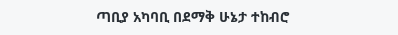ጣቢያ አካባቢ በደማቅ ሁኔታ ተከብሮ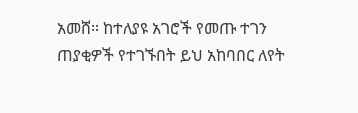አመሸ። ከተለያዩ አገሮች የመጡ ተገን ጠያቂዎች የተገኙበት ይህ አከባበር ለየት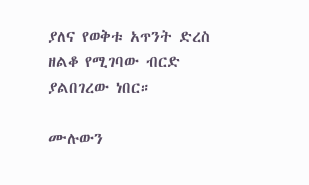ያለና የወቅቱ አጥንት ድረስ ዘልቆ የሚገባው ብርድ ያልበገረው ነበር።

ሙሉውን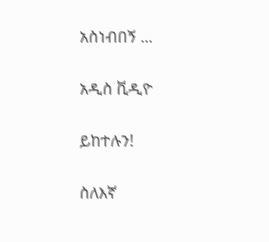አስነብበኝ ...

አዲስ ቪዲዮ

ይከተሉን!

ስለእኛ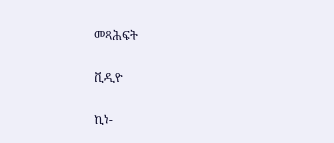መጻሕፍት

ቪዲዮ

ኪነ-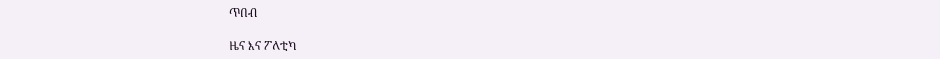ጥበብ

ዜና እና ፖለቲካ